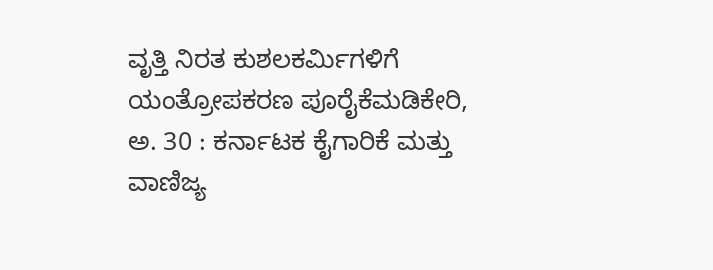ವೃತ್ತಿ ನಿರತ ಕುಶಲಕರ್ಮಿಗಳಿಗೆ ಯಂತ್ರೋಪಕರಣ ಪೂರೈಕೆಮಡಿಕೇರಿ, ಅ. 30 : ಕರ್ನಾಟಕ ಕೈಗಾರಿಕೆ ಮತ್ತು ವಾಣಿಜ್ಯ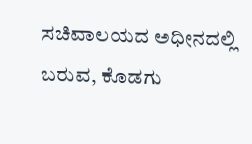ಸಚಿವಾಲಯದ ಅಧೀನದಲ್ಲಿ ಬರುವ, ಕೊಡಗು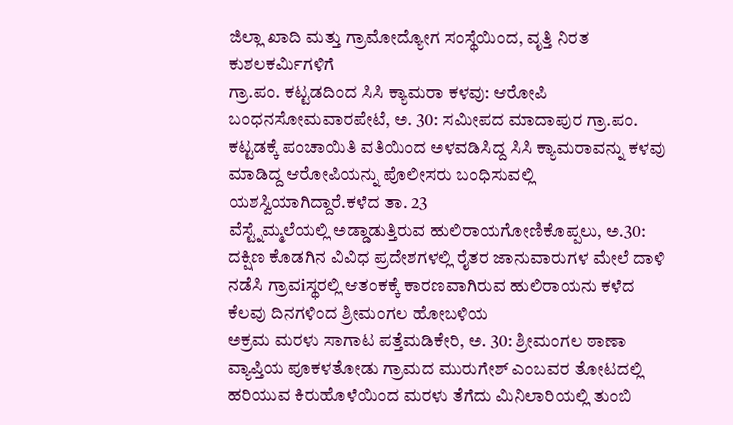ಜಿಲ್ಲಾ ಖಾದಿ ಮತ್ತು ಗ್ರಾಮೋದ್ಯೋಗ ಸಂಸ್ಥೆಯಿಂದ, ವೃತ್ತಿ ನಿರತ ಕುಶಲಕರ್ಮಿಗಳಿಗೆ
ಗ್ರಾ.ಪಂ. ಕಟ್ಟಡದಿಂದ ಸಿಸಿ ಕ್ಯಾಮರಾ ಕಳವು: ಆರೋಪಿ ಬಂಧನಸೋಮವಾರಪೇಟೆ, ಅ. 30: ಸಮೀಪದ ಮಾದಾಪುರ ಗ್ರಾ.ಪಂ. ಕಟ್ಟಡಕ್ಕೆ ಪಂಚಾಯಿತಿ ವತಿಯಿಂದ ಅಳವಡಿಸಿದ್ದ ಸಿಸಿ ಕ್ಯಾಮರಾವನ್ನು ಕಳವು ಮಾಡಿದ್ದ ಆರೋಪಿಯನ್ನು ಪೊಲೀಸರು ಬಂಧಿಸುವಲ್ಲಿ ಯಶಸ್ವಿಯಾಗಿದ್ದಾರೆ.ಕಳೆದ ತಾ. 23
ವೆಸ್ಟ್ನೆಮ್ಮಲೆಯಲ್ಲಿ ಅಡ್ಡಾಡುತ್ತಿರುವ ಹುಲಿರಾಯಗೋಣಿಕೊಪ್ಪಲು, ಅ.30: ದಕ್ಷಿಣ ಕೊಡಗಿನ ವಿವಿಧ ಪ್ರದೇಶಗಳಲ್ಲಿ ರೈತರ ಜಾನುವಾರುಗಳ ಮೇಲೆ ದಾಳಿ ನಡೆಸಿ ಗ್ರಾವiಸ್ಥರಲ್ಲಿ ಆತಂಕಕ್ಕೆ ಕಾರಣವಾಗಿರುವ ಹುಲಿರಾಯನು ಕಳೆದ ಕೆಲವು ದಿನಗಳಿಂದ ಶ್ರೀಮಂಗಲ ಹೋಬಳಿಯ
ಅಕ್ರಮ ಮರಳು ಸಾಗಾಟ ಪತ್ತೆಮಡಿಕೇರಿ, ಅ. 30: ಶ್ರೀಮಂಗಲ ಠಾಣಾ ವ್ಯಾಪ್ತಿಯ ಪೂಕಳತೋಡು ಗ್ರಾಮದ ಮುರುಗೇಶ್ ಎಂಬವರ ತೋಟದಲ್ಲಿ ಹರಿಯುವ ಕಿರುಹೊಳೆಯಿಂದ ಮರಳು ತೆಗೆದು ಮಿನಿಲಾರಿಯಲ್ಲಿ ತುಂಬಿ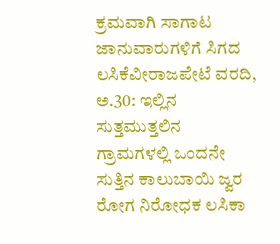ಕ್ರಮವಾಗಿ ಸಾಗಾಟ
ಜಾನುವಾರುಗಳಿಗೆ ಸಿಗದ ಲಸಿಕೆವೀರಾಜಪೇಟೆ ವರದಿ, ಅ.30: ಇಲ್ಲಿನ ಸುತ್ತಮುತ್ತಲಿನ ಗ್ರಾಮಗಳಲ್ಲಿ ಒಂದನೇ ಸುತ್ತಿನ ಕಾಲುಬಾಯಿ ಜ್ವರ ರೋಗ ನಿರೋಧಕ ಲಸಿಕಾ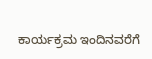ಕಾರ್ಯಕ್ರಮ ಇಂದಿನವರೆಗೆ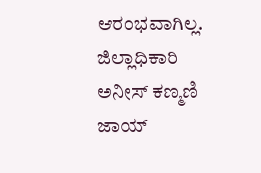ಆರಂಭವಾಗಿಲ್ಲ. ಜಿಲ್ಲಾಧಿಕಾರಿ ಅನೀಸ್ ಕಣ್ಮಣಿ ಜಾಯ್